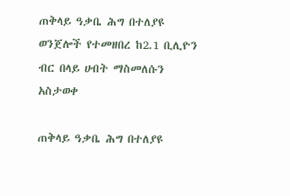ጠቅላይ ዓቃቤ ሕግ በተለያዩ ወንጀሎች የተመዘበረ ከ2.1 ቢሊዮን ብር በላይ ሀብት ማስመለሱን አስታወቀ

ጠቅላይ ዓቃቤ ሕግ በተለያዩ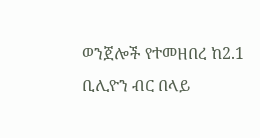ወንጀሎች የተመዘበረ ከ2.1 ቢሊዮን ብር በላይ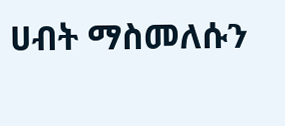ሀብት ማስመለሱን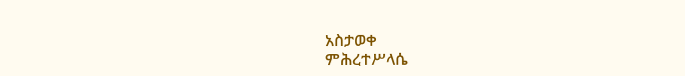አስታወቀ
ምሕረተሥላሴ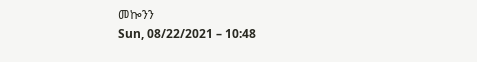መኰንን
Sun, 08/22/2021 – 10:48